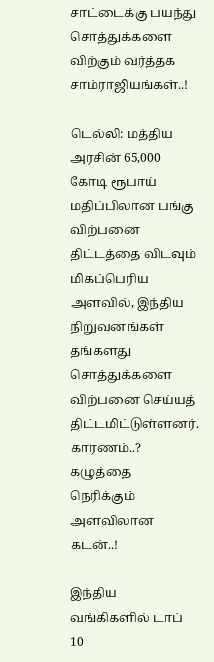சாட்டைக்கு பயந்து சொத்துக்களை விற்கும் வர்த்தக சாம்ராஜியங்கள்..!

டெல்லி: மத்திய அரசின் 65,000 கோடி ரூபாய் மதிப்பிலான பங்கு விற்பனை திட்டத்தை விடவும் மிகப்பெரிய அளவில், இந்திய நிறுவனங்கள் தங்களது சொத்துக்களை விற்பனை செய்யத் திட்டமிட்டுள்ளனர். காரணம்..? கழுத்தை நெரிக்கும் அளவிலான கடன்..!

இந்திய வங்கிகளில் டாப் 10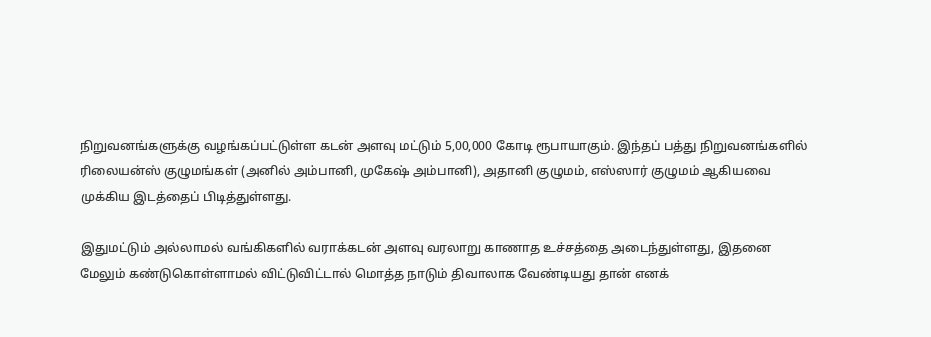நிறுவனங்களுக்கு வழங்கப்பட்டுள்ள கடன் அளவு மட்டும் 5,00,000 கோடி ரூபாயாகும். இந்தப் பத்து நிறுவனங்களில் ரிலையன்ஸ் குழுமங்கள் (அனில் அம்பானி, முகேஷ் அம்பானி), அதானி குழுமம், எஸ்ஸார் குழுமம் ஆகியவை முக்கிய இடத்தைப் பிடித்துள்ளது.

இதுமட்டும் அல்லாமல் வங்கிகளில் வராக்கடன் அளவு வரலாறு காணாத உச்சத்தை அடைந்துள்ளது, இதனை மேலும் கண்டுகொள்ளாமல் விட்டுவிட்டால் மொத்த நாடும் திவாலாக வேண்டியது தான் எனக்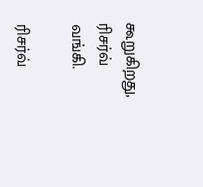கூறுகிறது, ரிசர்வ் வங்கி.

ரிசர்வ்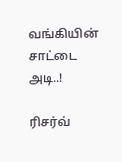வங்கியின் சாட்டை அடி..!

ரிசர்வ்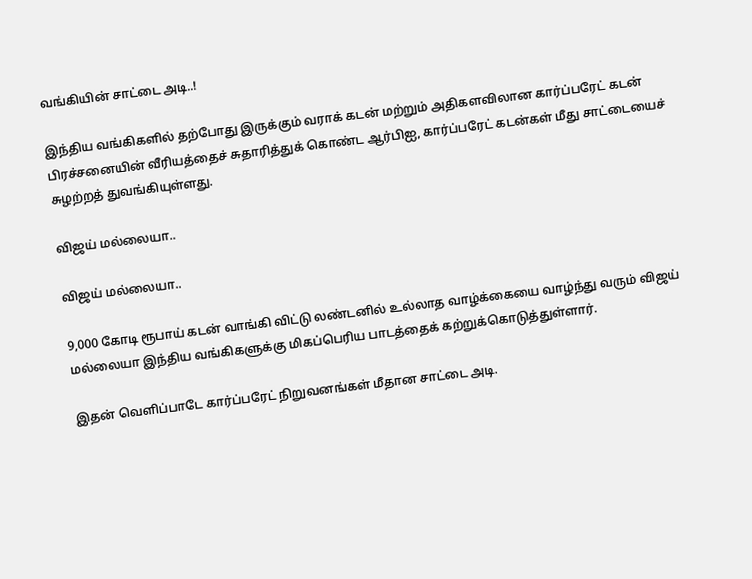வங்கியின் சாட்டை அடி..!

இந்திய வங்கிகளில் தற்போது இருக்கும் வராக் கடன் மற்றும் அதிகளவிலான கார்ப்பரேட் கடன் பிரச்சனையின் வீரியத்தைச் சுதாரித்துக் கொண்ட ஆர்பிஐ, கார்ப்பரேட் கடன்கள் மீது சாட்டையைச் சுழற்றத் துவங்கியுள்ளது.

விஜய் மல்லையா..

விஜய் மல்லையா..

9,000 கோடி ரூபாய் கடன் வாங்கி விட்டு லண்டனில் உல்லாத வாழ்க்கையை வாழ்ந்து வரும் விஜய் மல்லையா இந்திய வங்கிகளுக்கு மிகப்பெரிய பாடத்தைக் கற்றுக்கொடுத்துள்ளார்.

இதன் வெளிப்பாடே கார்ப்பரேட் நிறுவனங்கள் மீதான சாட்டை அடி.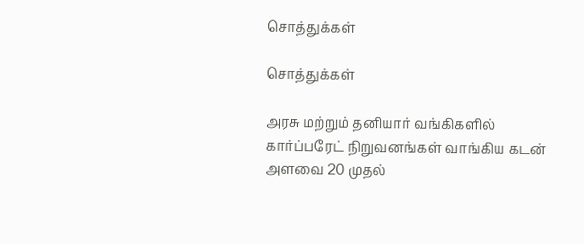சொத்துக்கள்

சொத்துக்கள்

அரசு மற்றும் தனியார் வங்கிகளில் கார்ப்பரேட் நிறுவனங்கள் வாங்கிய கடன் அளவை 20 முதல்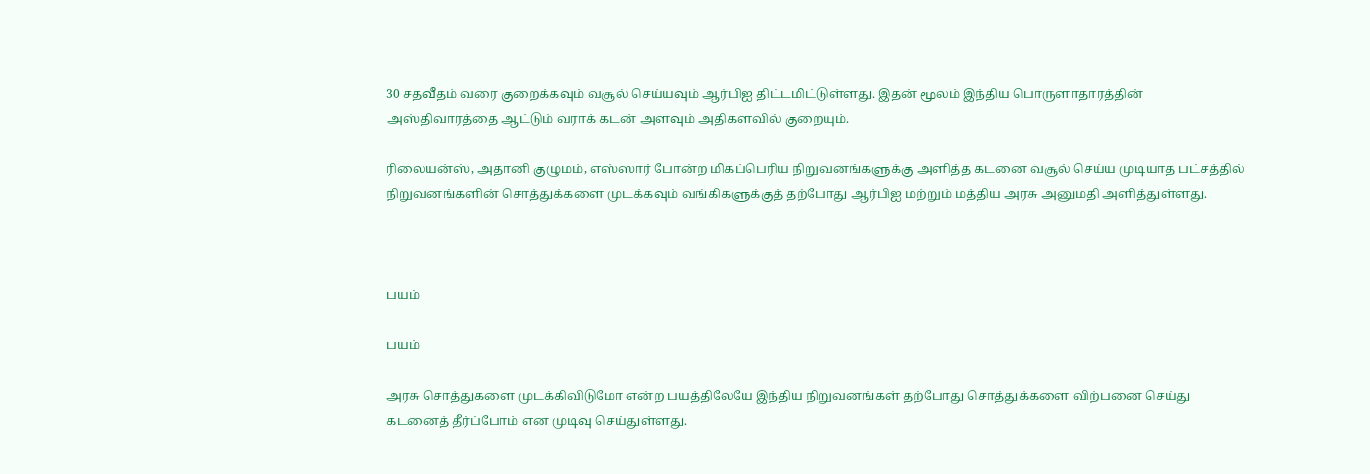30 சதவீதம் வரை குறைக்கவும் வசூல் செய்யவும் ஆர்பிஐ திட்டமிட்டுள்ளது. இதன் மூலம் இந்திய பொருளாதாரத்தின் அஸ்திவாரத்தை ஆட்டும் வராக் கடன் அளவும் அதிகளவில் குறையும்.

ரிலையன்ஸ், அதானி குழுமம், எஸ்ஸார் போன்ற மிகப்பெரிய நிறுவனங்களுக்கு அளித்த கடனை வசூல் செய்ய முடியாத பட்சத்தில் நிறுவனங்களின் சொத்துக்களை முடக்கவும் வங்கிகளுக்குத் தற்போது ஆர்பிஐ மற்றும் மத்திய அரசு அனுமதி அளித்துள்ளது.



பயம்

பயம்

அரசு சொத்துகளை முடக்கிவிடுமோ என்ற பயத்திலேயே இந்திய நிறுவனங்கள் தற்போது சொத்துக்களை விற்பனை செய்து கடனைத் தீர்ப்போம் என முடிவு செய்துள்ளது.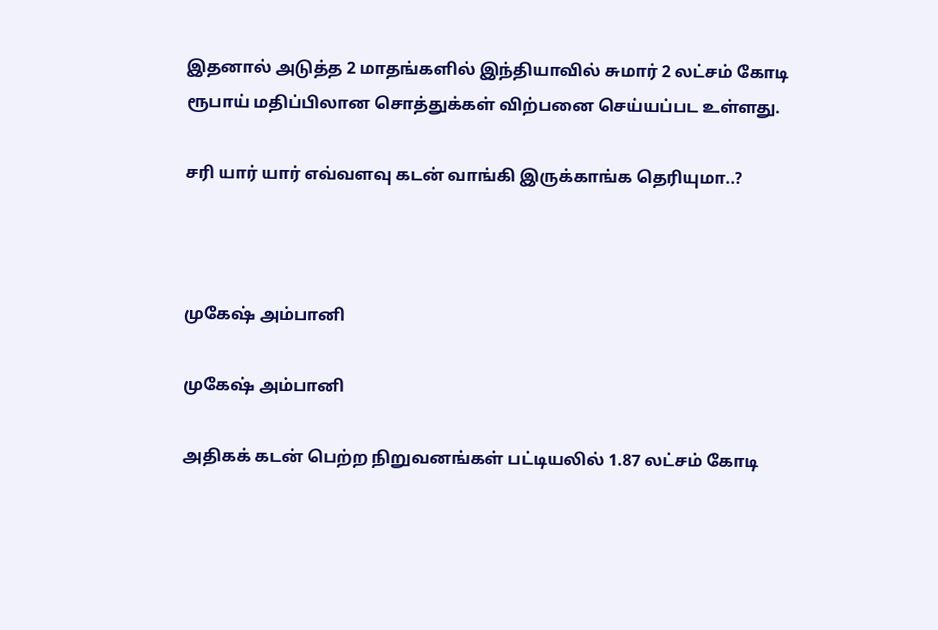இதனால் அடுத்த 2 மாதங்களில் இந்தியாவில் சுமார் 2 லட்சம் கோடி ரூபாய் மதிப்பிலான சொத்துக்கள் விற்பனை செய்யப்பட உள்ளது.

சரி யார் யார் எவ்வளவு கடன் வாங்கி இருக்காங்க தெரியுமா..?



முகேஷ் அம்பானி

முகேஷ் அம்பானி

அதிகக் கடன் பெற்ற நிறுவனங்கள் பட்டியலில் 1.87 லட்சம் கோடி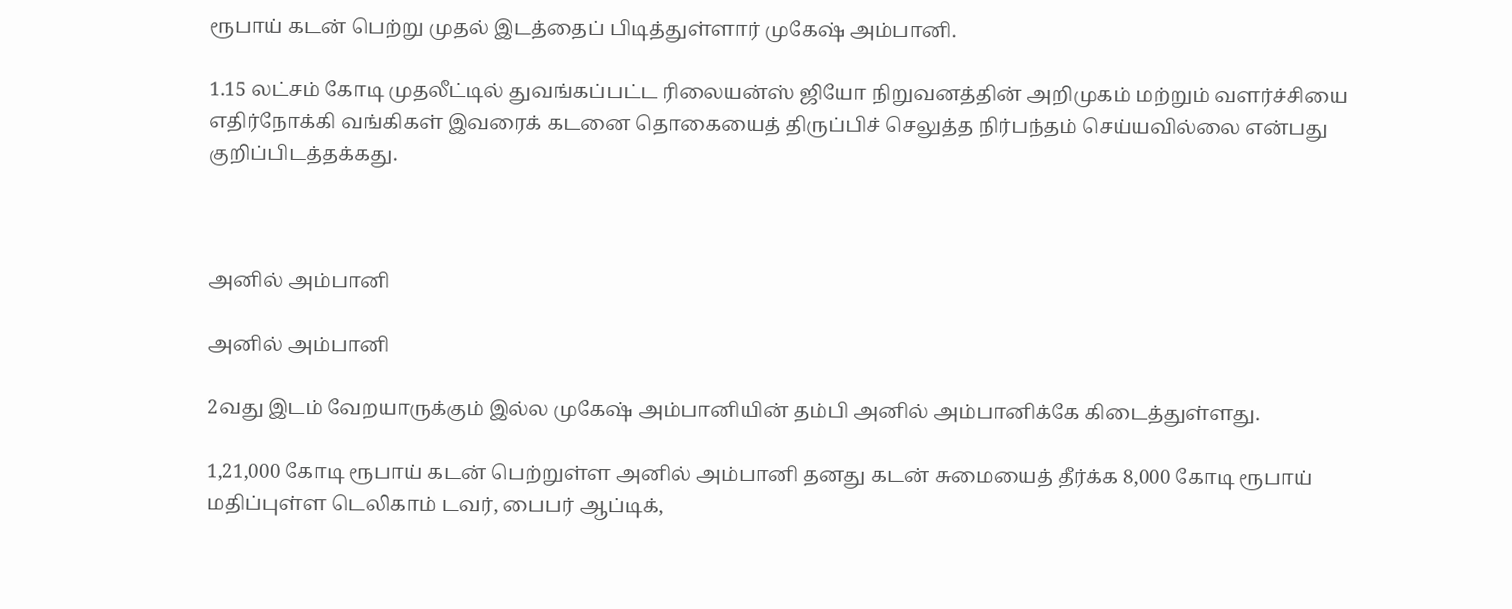ரூபாய் கடன் பெற்று முதல் இடத்தைப் பிடித்துள்ளார் முகேஷ் அம்பானி.

1.15 லட்சம் கோடி முதலீட்டில் துவங்கப்பட்ட ரிலையன்ஸ் ஜியோ நிறுவனத்தின் அறிமுகம் மற்றும் வளர்ச்சியை எதிர்நோக்கி வங்கிகள் இவரைக் கடனை தொகையைத் திருப்பிச் செலுத்த நிர்பந்தம் செய்யவில்லை என்பது குறிப்பிடத்தக்கது.



அனில் அம்பானி

அனில் அம்பானி

2வது இடம் வேறயாருக்கும் இல்ல முகேஷ் அம்பானியின் தம்பி அனில் அம்பானிக்கே கிடைத்துள்ளது.

1,21,000 கோடி ரூபாய் கடன் பெற்றுள்ள அனில் அம்பானி தனது கடன் சுமையைத் தீர்க்க 8,000 கோடி ரூபாய் மதிப்புள்ள டெலிகாம் டவர், பைபர் ஆப்டிக்,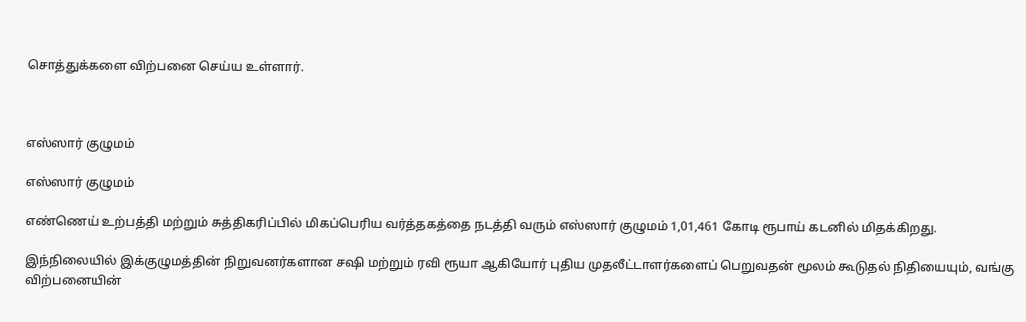சொத்துக்களை விற்பனை செய்ய உள்ளார்.



எஸ்ஸார் குழுமம்

எஸ்ஸார் குழுமம்

எண்ணெய் உற்பத்தி மற்றும் சுத்திகரிப்பில் மிகப்பெரிய வர்த்தகத்தை நடத்தி வரும் எஸ்ஸார் குழுமம் 1,01,461 கோடி ரூபாய் கடனில் மிதக்கிறது.

இந்நிலையில் இக்குழுமத்தின் நிறுவனர்களான சஷி மற்றும் ரவி ரூயா ஆகியோர் புதிய முதலீட்டாளர்களைப் பெறுவதன் மூலம் கூடுதல் நிதியையும், வங்கு விற்பனையின்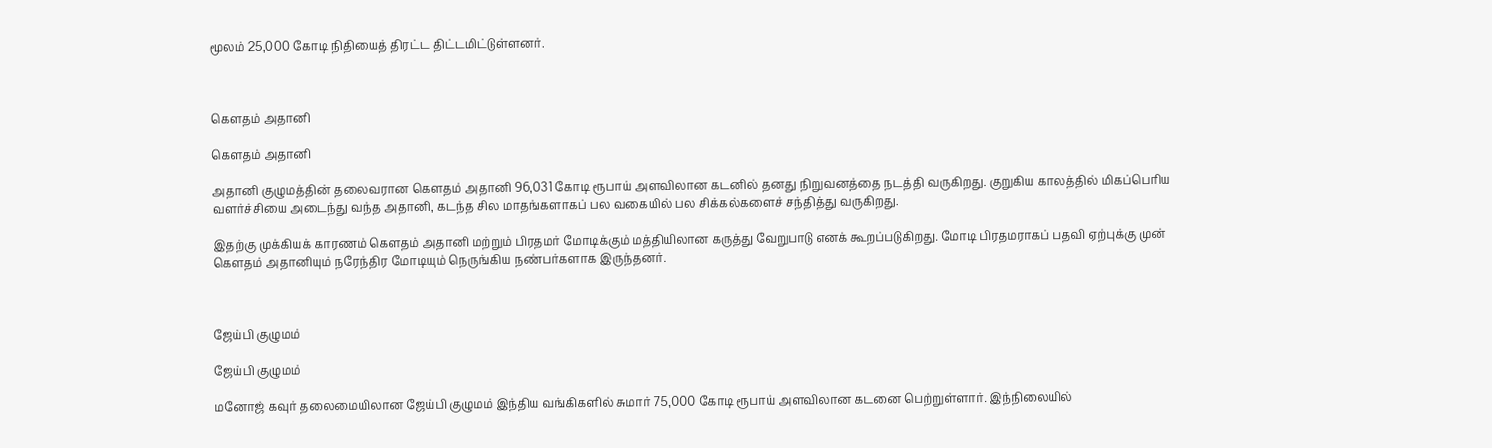மூலம் 25,000 கோடி நிதியைத் திரட்ட திட்டமிட்டுள்ளனர்.



கெளதம் அதானி

கெளதம் அதானி

அதானி குழுமத்தின் தலைவரான கெளதம் அதானி 96,031 கோடி ரூபாய் அளவிலான கடனில் தனது நிறுவனத்தை நடத்தி வருகிறது. குறுகிய காலத்தில் மிகப்பெரிய வளர்ச்சியை அடைந்து வந்த அதானி, கடந்த சில மாதங்களாகப் பல வகையில் பல சிக்கல்களைச் சந்தித்து வருகிறது.

இதற்கு முக்கியக் காரணம் கெளதம் அதானி மற்றும் பிரதமர் மோடிக்கும் மத்தியிலான கருத்து வேறுபாடு எனக் கூறப்படுகிறது. மோடி பிரதமராகப் பதவி ஏற்புக்கு முன் கெளதம் அதானியும் நரேந்திர மோடியும் நெருங்கிய நண்பர்களாக இருந்தனர்.



ஜேய்பி குழுமம்

ஜேய்பி குழுமம்

மனோஜ் கவுர் தலைமையிலான ஜேய்பி குழுமம் இந்திய வங்கிகளில் சுமார் 75,000 கோடி ரூபாய் அளவிலான கடனை பெற்றுள்ளார். இந்நிலையில்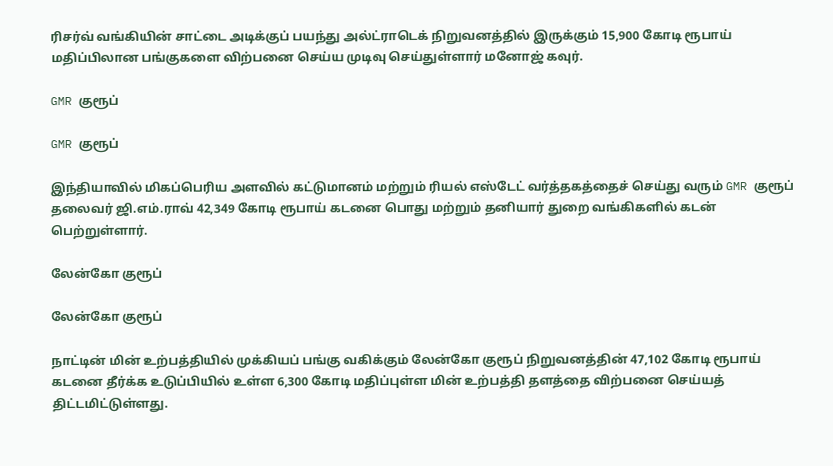ரிசர்வ் வங்கியின் சாட்டை அடிக்குப் பயந்து அல்ட்ராடெக் நிறுவனத்தில் இருக்கும் 15,900 கோடி ரூபாய் மதிப்பிலான பங்குகளை விற்பனை செய்ய முடிவு செய்துள்ளார் மனோஜ் கவுர்.

GMR குரூப்

GMR குரூப்

இந்தியாவில் மிகப்பெரிய அளவில் கட்டுமானம் மற்றும் ரியல் எஸ்டேட் வர்த்தகத்தைச் செய்து வரும் GMR குரூப் தலைவர் ஜி.எம்.ராவ் 42,349 கோடி ரூபாய் கடனை பொது மற்றும் தனியார் துறை வங்கிகளில் கடன் பெற்றுள்ளார்.

லேன்கோ குரூப்

லேன்கோ குரூப்

நாட்டின் மின் உற்பத்தியில் முக்கியப் பங்கு வகிக்கும் லேன்கோ குரூப் நிறுவனத்தின் 47,102 கோடி ரூபாய் கடனை தீர்க்க உடுப்பியில் உள்ள 6,300 கோடி மதிப்புள்ள மின் உற்பத்தி தளத்தை விற்பனை செய்யத் திட்டமிட்டுள்ளது.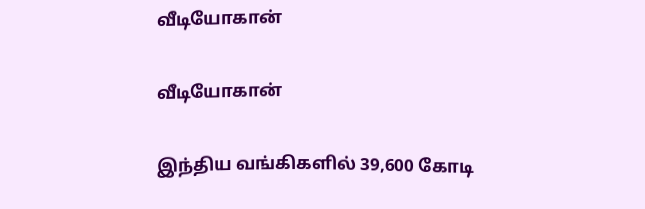வீடியோகான்

வீடியோகான்

இந்திய வங்கிகளில் 39,600 கோடி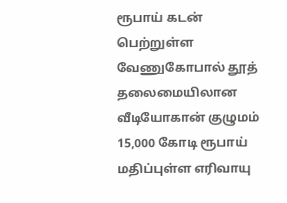ரூபாய் கடன் பெற்றுள்ள வேணுகோபால் தூத் தலைமையிலான வீடியோகான் குழுமம் 15,000 கோடி ரூபாய் மதிப்புள்ள எரிவாயு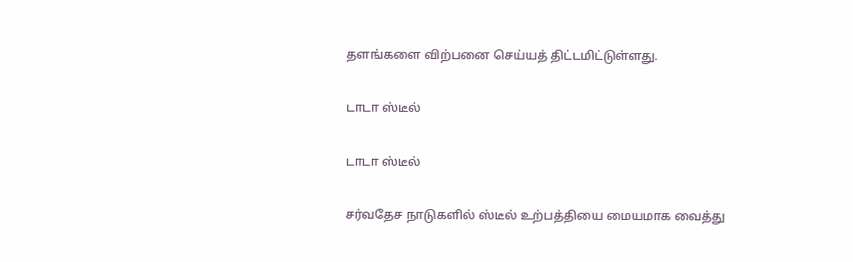தளங்களை விற்பனை செய்யத் திட்டமிட்டுள்ளது.

டாடா ஸ்டீல்

டாடா ஸ்டீல்

சர்வதேச நாடுகளில் ஸ்டீல் உற்பத்தியை மையமாக வைத்து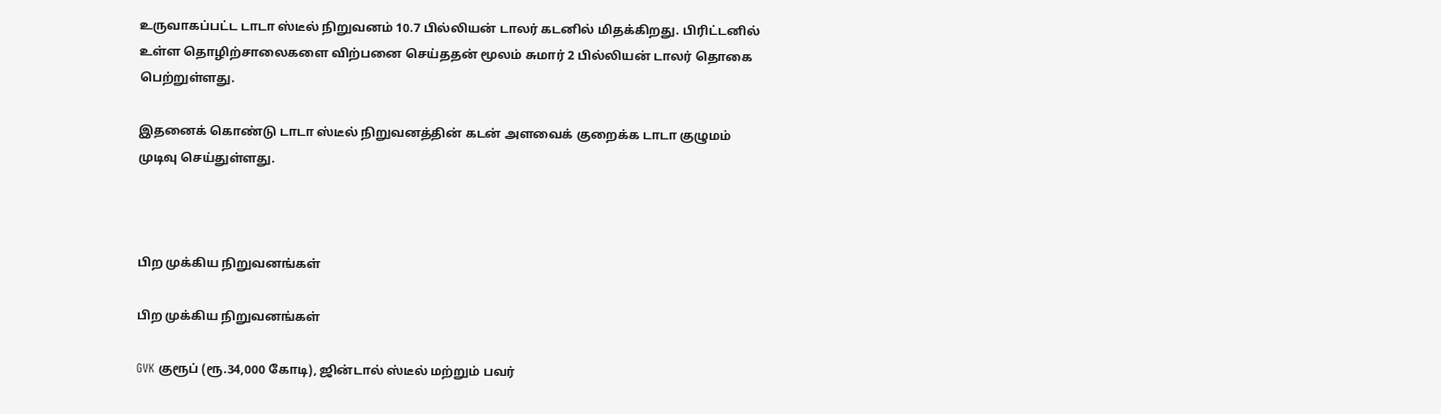உருவாகப்பட்ட டாடா ஸ்டீல் நிறுவனம் 10.7 பில்லியன் டாலர் கடனில் மிதக்கிறது. பிரிட்டனில் உள்ள தொழிற்சாலைகளை விற்பனை செய்ததன் மூலம் சுமார் 2 பில்லியன் டாலர் தொகை பெற்றுள்ளது.

இதனைக் கொண்டு டாடா ஸ்டீல் நிறுவனத்தின் கடன் அளவைக் குறைக்க டாடா குழுமம் முடிவு செய்துள்ளது.



பிற முக்கிய நிறுவனங்கள்

பிற முக்கிய நிறுவனங்கள்

GVK குரூப் (ரூ.34,000 கோடி), ஜின்டால் ஸ்டீல் மற்றும் பவர்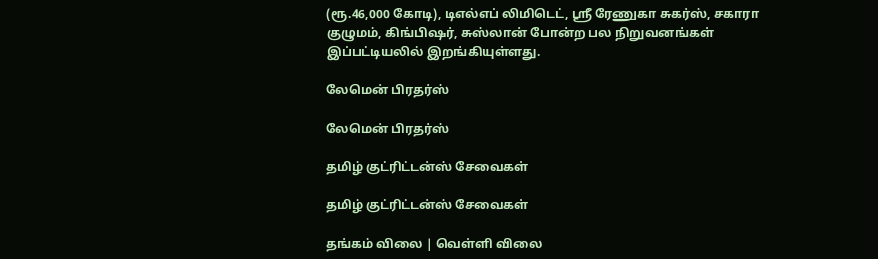(ரூ.46,000 கோடி), டிஎல்எப் லிமிடெட், ஸ்ரீ ரேணுகா சுகர்ஸ், சகாரா குழுமம், கிங்பிஷர், சுஸ்லான் போன்ற பல நிறுவனங்கள் இப்பட்டியலில் இறங்கியுள்ளது.

லேமென் பிரதர்ஸ்

லேமென் பிரதர்ஸ்

தமிழ் குட்ரிட்டன்ஸ் சேவைகள்

தமிழ் குட்ரிட்டன்ஸ் சேவைகள்

தங்கம் விலை | வெள்ளி விலை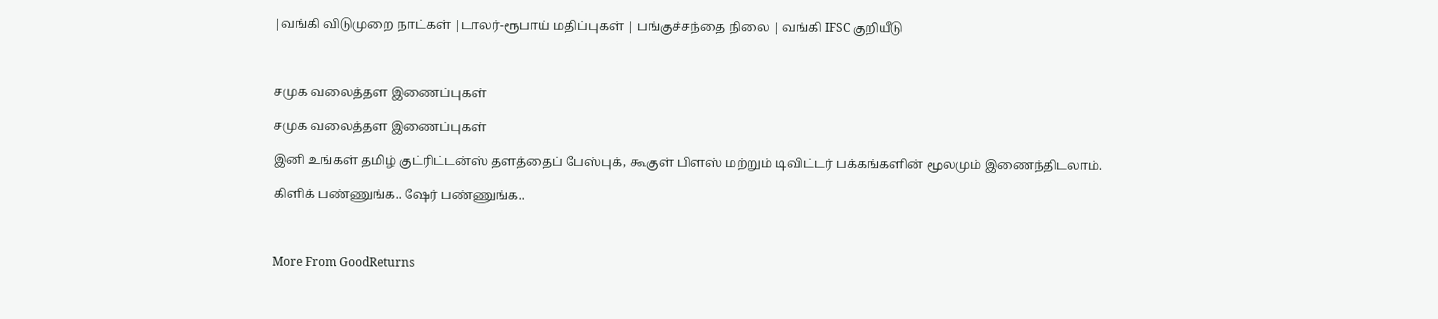|வங்கி விடுமுறை நாட்கள் |டாலர்-ரூபாய் மதிப்புகள் | பங்குச்சந்தை நிலை | வங்கி IFSC குறியீடு



சமுக வலைத்தள இணைப்புகள்

சமுக வலைத்தள இணைப்புகள்

இனி உங்கள் தமிழ் குட்ரிட்டன்ஸ் தளத்தைப் பேஸ்புக், கூகுள் பிளஸ் மற்றும் டிவிட்டர் பக்கங்களின் மூலமும் இணைந்திடலாம்.

கிளிக் பண்ணுங்க.. ஷேர் பண்ணுங்க..



More From GoodReturns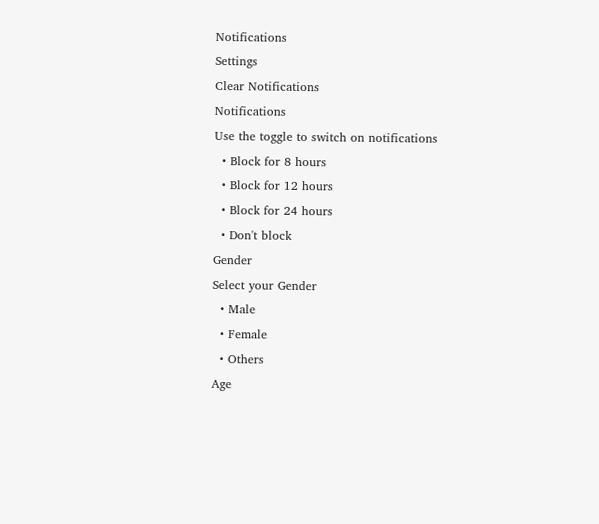Notifications
Settings
Clear Notifications
Notifications
Use the toggle to switch on notifications
  • Block for 8 hours
  • Block for 12 hours
  • Block for 24 hours
  • Don't block
Gender
Select your Gender
  • Male
  • Female
  • Others
Age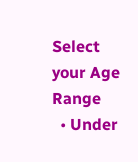Select your Age Range
  • Under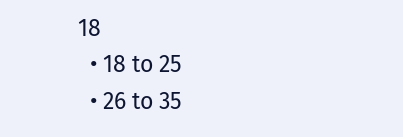18
  • 18 to 25
  • 26 to 35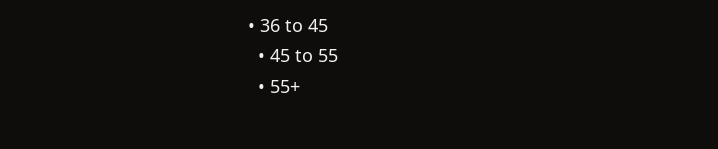• 36 to 45
  • 45 to 55
  • 55+